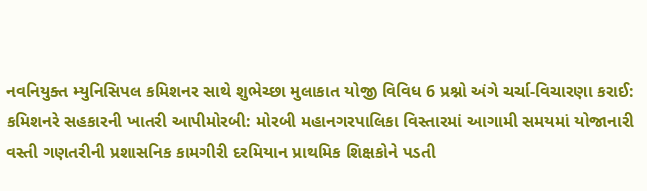નવનિયુક્ત મ્યુનિસિપલ કમિશનર સાથે શુભેચ્છા મુલાકાત યોજી વિવિધ 6 પ્રશ્નો અંગે ચર્ચા-વિચારણા કરાઈ: કમિશનરે સહકારની ખાતરી આપીમોરબી: મોરબી મહાનગરપાલિકા વિસ્તારમાં આગામી સમયમાં યોજાનારી વસ્તી ગણતરીની પ્રશાસનિક કામગીરી દરમિયાન પ્રાથમિક શિક્ષકોને પડતી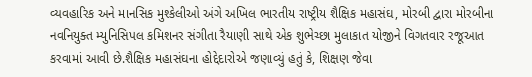વ્યવહારિક અને માનસિક મુશ્કેલીઓ અંગે અખિલ ભારતીય રાષ્ટ્રીય શૈક્ષિક મહાસંઘ, મોરબી દ્વારા મોરબીના નવનિયુક્ત મ્યુનિસિપલ કમિશનર સંગીતા રૈયાણી સાથે એક શુભેચ્છા મુલાકાત યોજીને વિગતવાર રજૂઆત કરવામાં આવી છે.શૈક્ષિક મહાસંઘના હોદ્દેદારોએ જણાવ્યું હતું કે, શિક્ષણ જેવા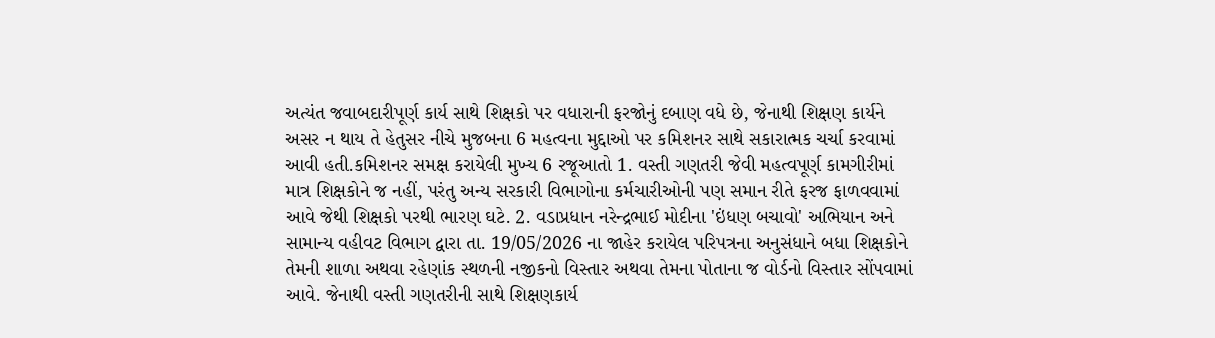અત્યંત જવાબદારીપૂર્ણ કાર્ય સાથે શિક્ષકો પર વધારાની ફરજોનું દબાણ વધે છે, જેનાથી શિક્ષણ કાર્યને અસર ન થાય તે હેતુસર નીચે મુજબના 6 મહત્વના મુદ્દાઓ પર કમિશનર સાથે સકારાત્મક ચર્ચા કરવામાં આવી હતી.કમિશનર સમક્ષ કરાયેલી મુખ્ય 6 રજૂઆતો 1. વસ્તી ગણતરી જેવી મહત્વપૂર્ણ કામગીરીમાં માત્ર શિક્ષકોને જ નહીં, પરંતુ અન્ય સરકારી વિભાગોના કર્મચારીઓની પણ સમાન રીતે ફરજ ફાળવવામાં આવે જેથી શિક્ષકો પરથી ભારણ ઘટે. 2. વડાપ્રધાન નરેન્દ્રભાઈ મોદીના 'ઇંધણ બચાવો' અભિયાન અને સામાન્ય વહીવટ વિભાગ દ્વારા તા. 19/05/2026 ના જાહેર કરાયેલ પરિપત્રના અનુસંધાને બધા શિક્ષકોને તેમની શાળા અથવા રહેણાંક સ્થળની નજીકનો વિસ્તાર અથવા તેમના પોતાના જ વોર્ડનો વિસ્તાર સોંપવામાં આવે. જેનાથી વસ્તી ગણતરીની સાથે શિક્ષણકાર્ય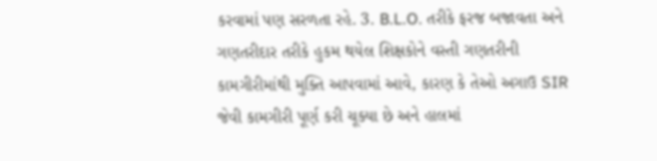કરવામાં પણ સરળતા રહે. 3. B.L.O. તરીકે ફરજ બજાવતા અને ગણતરીદાર તરીકે હુકમ થયેલ શિક્ષકોને વસ્તી ગણતરીની કામગીરીમાંથી મુક્તિ આપવામાં આવે, કારણ કે તેઓ અગાઉ SIR જેવી કામગીરી પૂર્ણ કરી ચૂક્યા છે અને હાલમાં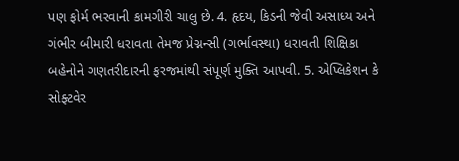પણ ફોર્મ ભરવાની કામગીરી ચાલુ છે. 4. હૃદય, કિડની જેવી અસાધ્ય અને ગંભીર બીમારી ધરાવતા તેમજ પ્રેગ્નન્સી (ગર્ભાવસ્થા) ધરાવતી શિક્ષિકા બહેનોને ગણતરીદારની ફરજમાંથી સંપૂર્ણ મુક્તિ આપવી. 5. એપ્લિકેશન કે સોફ્ટવેર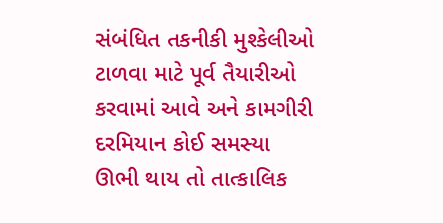સંબંધિત તકનીકી મુશ્કેલીઓ ટાળવા માટે પૂર્વ તૈયારીઓ કરવામાં આવે અને કામગીરી દરમિયાન કોઈ સમસ્યા ઊભી થાય તો તાત્કાલિક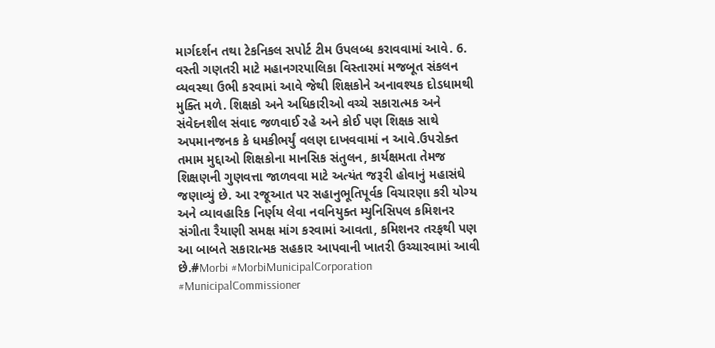માર્ગદર્શન તથા ટેકનિકલ સપોર્ટ ટીમ ઉપલબ્ધ કરાવવામાં આવે. 6. વસ્તી ગણતરી માટે મહાનગરપાલિકા વિસ્તારમાં મજબૂત સંકલન વ્યવસ્થા ઉભી કરવામાં આવે જેથી શિક્ષકોને અનાવશ્યક દોડધામથી મુક્તિ મળે. શિક્ષકો અને અધિકારીઓ વચ્ચે સકારાત્મક અને સંવેદનશીલ સંવાદ જળવાઈ રહે અને કોઈ પણ શિક્ષક સાથે અપમાનજનક કે ધમકીભર્યું વલણ દાખવવામાં ન આવે.ઉપરોક્ત તમામ મુદ્દાઓ શિક્ષકોના માનસિક સંતુલન, કાર્યક્ષમતા તેમજ શિક્ષણની ગુણવત્તા જાળવવા માટે અત્યંત જરૂરી હોવાનું મહાસંઘે જણાવ્યું છે. આ રજૂઆત પર સહાનુભૂતિપૂર્વક વિચારણા કરી યોગ્ય અને વ્યાવહારિક નિર્ણય લેવા નવનિયુક્ત મ્યુનિસિપલ કમિશનર સંગીતા રૈયાણી સમક્ષ માંગ કરવામાં આવતા, કમિશનર તરફથી પણ આ બાબતે સકારાત્મક સહકાર આપવાની ખાતરી ઉચ્ચારવામાં આવી છે.#Morbi #MorbiMunicipalCorporation #MunicipalCommissioner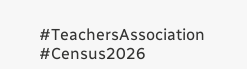#TeachersAssociation #Census2026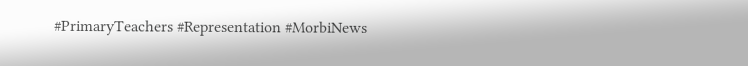#PrimaryTeachers #Representation #MorbiNews